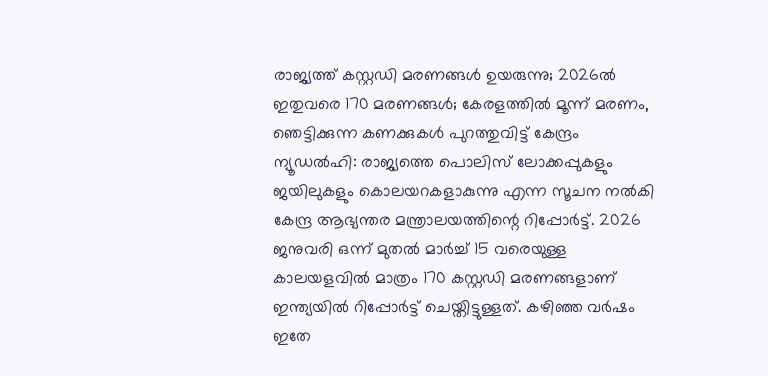രാജ്യത്ത് കസ്റ്റഡി മരണങ്ങൾ ഉയരുന്നു; 2026ൽ ഇതുവരെ 170 മരണങ്ങൾ; കേരളത്തിൽ മൂന്ന് മരണം, ഞെട്ടിക്കുന്ന കണക്കുകൾ പുറത്തുവിട്ട് കേന്ദ്രം
ന്യൂഡൽഹി: രാജ്യത്തെ പൊലിസ് ലോക്കപ്പുകളും ജയിലുകളും കൊലയറകളാകുന്നു എന്ന സൂചന നൽകി കേന്ദ്ര ആഭ്യന്തര മന്ത്രാലയത്തിന്റെ റിപ്പോർട്ട്. 2026 ജനുവരി ഒന്ന് മുതൽ മാർച്ച് 15 വരെയുള്ള കാലയളവിൽ മാത്രം 170 കസ്റ്റഡി മരണങ്ങളാണ് ഇന്ത്യയിൽ റിപ്പോർട്ട് ചെയ്തിട്ടുള്ളത്. കഴിഞ്ഞ വർഷം ഇതേ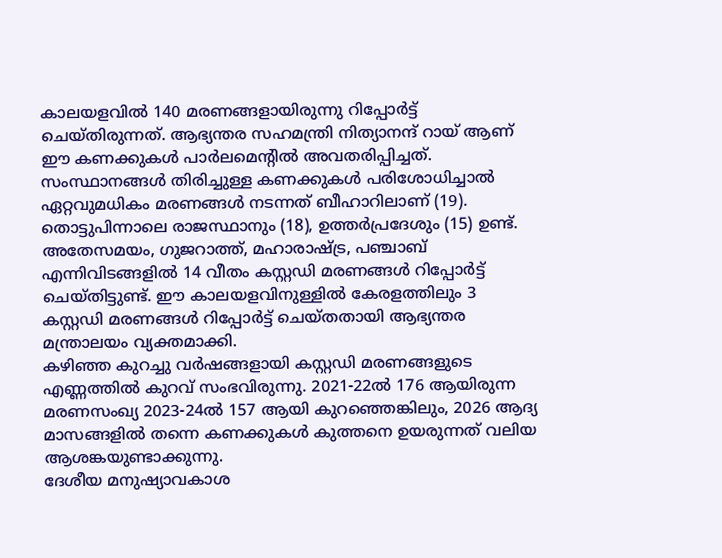കാലയളവിൽ 140 മരണങ്ങളായിരുന്നു റിപ്പോർട്ട് ചെയ്തിരുന്നത്. ആഭ്യന്തര സഹമന്ത്രി നിത്യാനന്ദ് റായ് ആണ് ഈ കണക്കുകൾ പാർലമെന്റിൽ അവതരിപ്പിച്ചത്.
സംസ്ഥാനങ്ങൾ തിരിച്ചുള്ള കണക്കുകൾ പരിശോധിച്ചാൽ ഏറ്റവുമധികം മരണങ്ങൾ നടന്നത് ബീഹാറിലാണ് (19). തൊട്ടുപിന്നാലെ രാജസ്ഥാനും (18), ഉത്തർപ്രദേശും (15) ഉണ്ട്. അതേസമയം, ഗുജറാത്ത്, മഹാരാഷ്ട്ര, പഞ്ചാബ് എന്നിവിടങ്ങളിൽ 14 വീതം കസ്റ്റഡി മരണങ്ങൾ റിപ്പോർട്ട് ചെയ്തിട്ടുണ്ട്. ഈ കാലയളവിനുള്ളിൽ കേരളത്തിലും 3 കസ്റ്റഡി മരണങ്ങൾ റിപ്പോർട്ട് ചെയ്തതായി ആഭ്യന്തര മന്ത്രാലയം വ്യക്തമാക്കി.
കഴിഞ്ഞ കുറച്ചു വർഷങ്ങളായി കസ്റ്റഡി മരണങ്ങളുടെ എണ്ണത്തിൽ കുറവ് സംഭവിരുന്നു. 2021-22ൽ 176 ആയിരുന്ന മരണസംഖ്യ 2023-24ൽ 157 ആയി കുറഞ്ഞെങ്കിലും, 2026 ആദ്യ മാസങ്ങളിൽ തന്നെ കണക്കുകൾ കുത്തനെ ഉയരുന്നത് വലിയ ആശങ്കയുണ്ടാക്കുന്നു.
ദേശീയ മനുഷ്യാവകാശ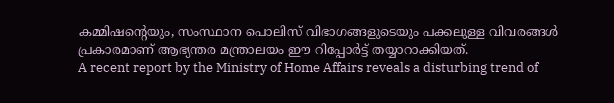കമ്മിഷന്റെയും, സംസ്ഥാന പൊലിസ് വിഭാഗങ്ങളുടെയും പക്കലുള്ള വിവരങ്ങൾ പ്രകാരമാണ് ആഭ്യന്തര മന്ത്രാലയം ഈ റിപ്പോർട്ട് തയ്യാറാക്കിയത്.
A recent report by the Ministry of Home Affairs reveals a disturbing trend of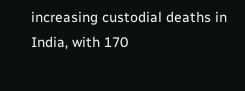increasing custodial deaths in India, with 170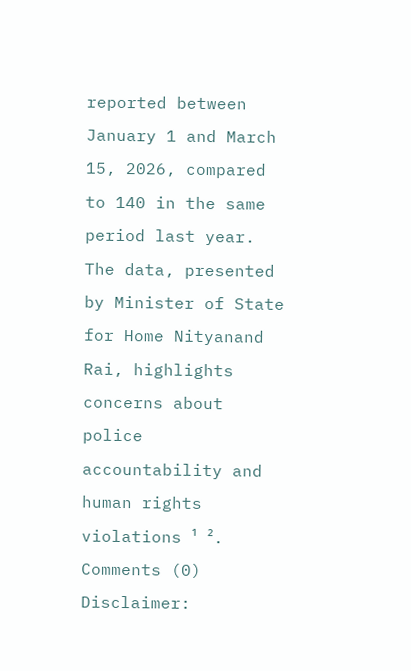reported between January 1 and March 15, 2026, compared to 140 in the same period last year. The data, presented by Minister of State for Home Nityanand Rai, highlights concerns about police accountability and human rights violations ¹ ².
Comments (0)
Disclaimer: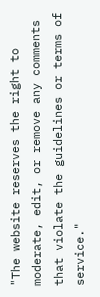"The website reserves the right to moderate, edit, or remove any comments that violate the guidelines or terms of service."